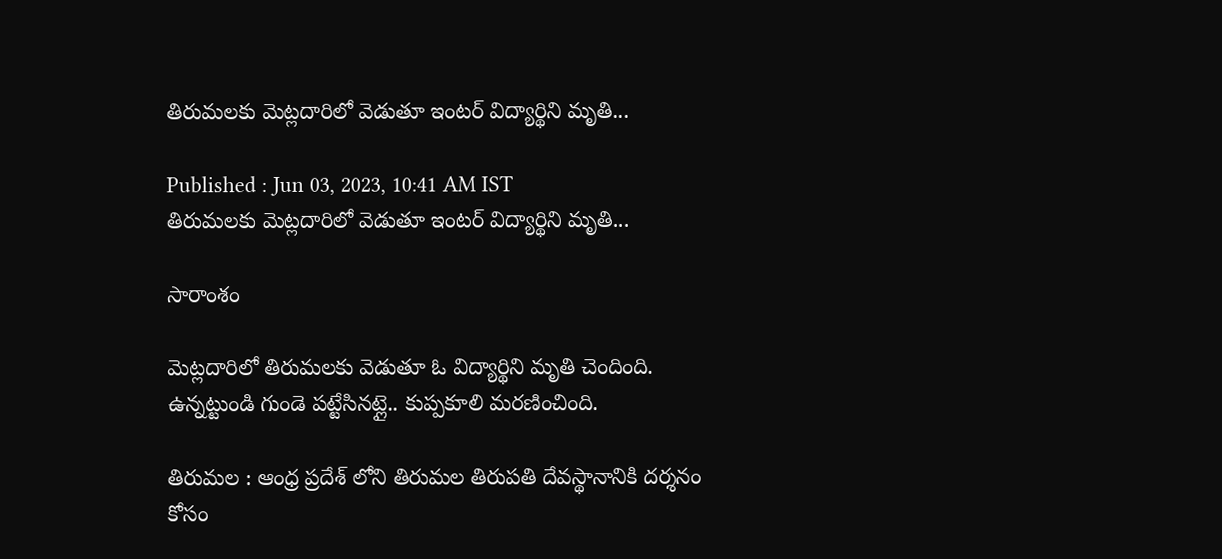తిరుమలకు మెట్లదారిలో వెడుతూ ఇంటర్ విద్యార్థిని మృతి...

Published : Jun 03, 2023, 10:41 AM IST
తిరుమలకు మెట్లదారిలో వెడుతూ ఇంటర్ విద్యార్థిని మృతి...

సారాంశం

మెట్లదారిలో తిరుమలకు వెడుతూ ఓ విద్యార్థిని మృతి చెందింది. ఉన్నట్టుండి గుండె పట్టేసినట్లై.. కుప్పకూలి మరణించింది.

తిరుమల : ఆంధ్ర ప్రదేశ్ లోని తిరుమల తిరుపతి దేవస్థానానికి దర్శనం కోసం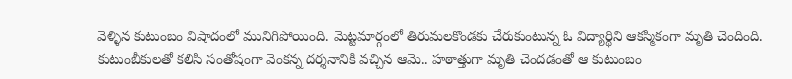వెళ్ళిన కుటుంబం విషాదంలో మునిగిపోయింది. మెట్టమార్గంలో తిరుమలకొండకు చేరుకుంటున్న ఓ విద్యార్థిని ఆకస్మికంగా మృతి చెందింది.  కుటుంబీకులతో కలిసి సంతోషంగా వెంకన్న దర్శనానికి వచ్చిన ఆమె.. హఠాత్తుగా మృతి చెందడంతో ఆ కుటుంబం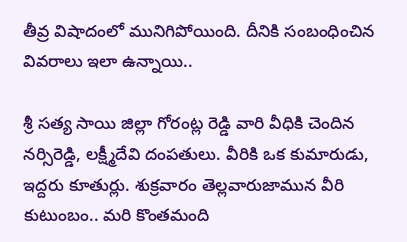తీవ్ర విషాదంలో మునిగిపోయింది. దీనికి సంబంధించిన వివరాలు ఇలా ఉన్నాయి..

శ్రీ సత్య సాయి జిల్లా గోరంట్ల రెడ్డి వారి వీధికి చెందిన నర్సిరెడ్డి, లక్ష్మీదేవి దంపతులు. వీరికి ఒక కుమారుడు,  ఇద్దరు కూతుర్లు. శుక్రవారం తెల్లవారుజామున వీరి కుటుంబం.. మరి కొంతమంది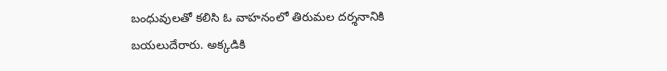బంధువులతో కలిసి ఓ వాహనంలో తిరుమల దర్శనానికి బయలుదేరారు. అక్కడికి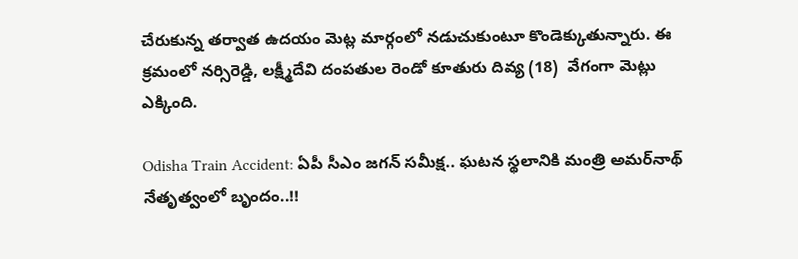చేరుకున్న తర్వాత ఉదయం మెట్ల మార్గంలో నడుచుకుంటూ కొండెక్కుతున్నారు. ఈ క్రమంలో నర్సిరెడ్డి, లక్ష్మీదేవి దంపతుల రెండో కూతురు దివ్య (18)  వేగంగా మెట్లు ఎక్కింది.

Odisha Train Accident: ఏపీ సీఎం జగన్ సమీక్ష.. ఘటన స్థలానికి మంత్రి అమర్‌నాథ్ నేతృత్వంలో బృందం..!!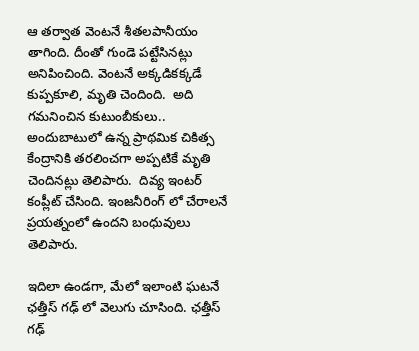ఆ తర్వాత వెంటనే శీతలపానీయం తాగింది. దీంతో గుండె పట్టేసినట్లు అనిపించింది. వెంటనే అక్కడికక్కడే కుప్పకూలి, మృతి చెందింది.  అది గమనించిన కుటుంబీకులు.. అందుబాటులో ఉన్న ప్రాథమిక చికిత్స కేంద్రానికి తరలించగా అప్పటికే మృతి చెందినట్లు తెలిపారు.  దివ్య ఇంటర్ కంప్లీట్ చేసింది. ఇంజనీరింగ్ లో చేరాలనే ప్రయత్నంలో ఉందని బంధువులు తెలిపారు.

ఇదిలా ఉండగా, మేలో ఇలాంటి ఘటనే ఛత్తీస్ గఢ్ లో వెలుగు చూసింది. ఛత్తీస్ గఢ్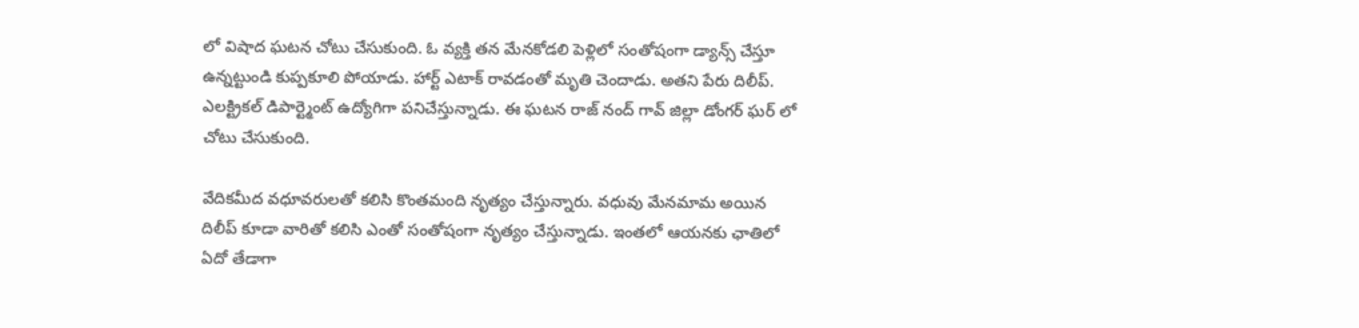లో విషాద ఘటన చోటు చేసుకుంది. ఓ వ్యక్తి తన మేనకోడలి పెళ్లిలో సంతోషంగా డ్యాన్స్ చేస్తూ ఉన్నట్టుండి కుప్పకూలి పోయాడు. హార్ట్ ఎటాక్ రావడంతో మృతి చెందాడు. అతని పేరు దిలీప్. ఎలక్ట్రికల్ డిపార్ట్మెంట్ ఉద్యోగిగా పనిచేస్తున్నాడు. ఈ ఘటన రాజ్ నంద్ గావ్ జిల్లా డోంగర్ ఘర్ లో చోటు చేసుకుంది.

వేదికమీద వధూవరులతో కలిసి కొంతమంది నృత్యం చేస్తున్నారు. వధువు మేనమామ అయిన దిలీప్ కూడా వారితో కలిసి ఎంతో సంతోషంగా నృత్యం చేస్తున్నాడు. ఇంతలో ఆయనకు ఛాతిలో ఏదో తేడాగా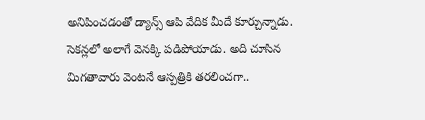అనిపించడంతో డ్యాన్స్ ఆపి వేదిక మీదే కూర్చున్నాడు. సెకన్లలో అలాగే వెనక్కి పడిపోయాడు. అది చూసిన మిగతావారు వెంటనే ఆస్పత్రికి తరలించగా..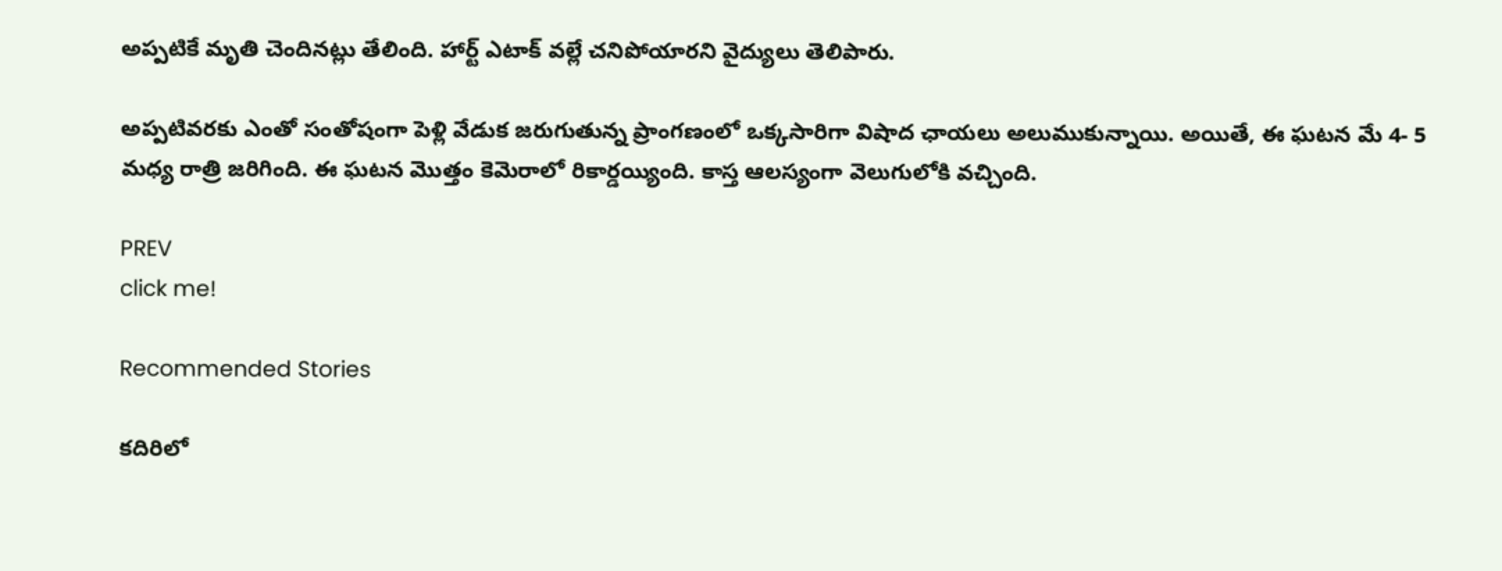అప్పటికే మృతి చెందినట్లు తేలింది. హార్ట్ ఎటాక్ వల్లే చనిపోయారని వైద్యులు తెలిపారు.

అప్పటివరకు ఎంతో సంతోషంగా పెళ్లి వేడుక జరుగుతున్న ప్రాంగణంలో ఒక్కసారిగా విషాద ఛాయలు అలుముకున్నాయి. అయితే, ఈ ఘటన మే 4- 5 మధ్య రాత్రి జరిగింది. ఈ ఘటన మొత్తం కెమెరాలో రికార్డయ్యింది. కాస్త ఆలస్యంగా వెలుగులోకి వచ్చింది.

PREV
click me!

Recommended Stories

కదిరిలో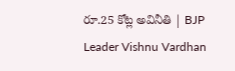రూ.25 కోట్ల అవినీతి | BJP Leader Vishnu Vardhan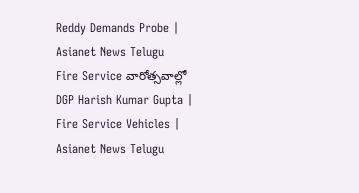Reddy Demands Probe | Asianet News Telugu
Fire Service వారోత్సవాల్లో DGP Harish Kumar Gupta | Fire Service Vehicles | Asianet News Telugu